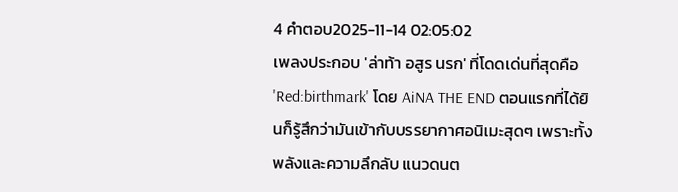4 คำตอบ2025-11-14 02:05:02
เพลงประกอบ 'ล่าท้า อสูร นรก' ที่โดดเด่นที่สุดคือ 'Red:birthmark' โดย AiNA THE END ตอนแรกที่ได้ยินก็รู้สึกว่ามันเข้ากับบรรยากาศอนิเมะสุดๆ เพราะทั้งพลังและความลึกลับ แนวดนต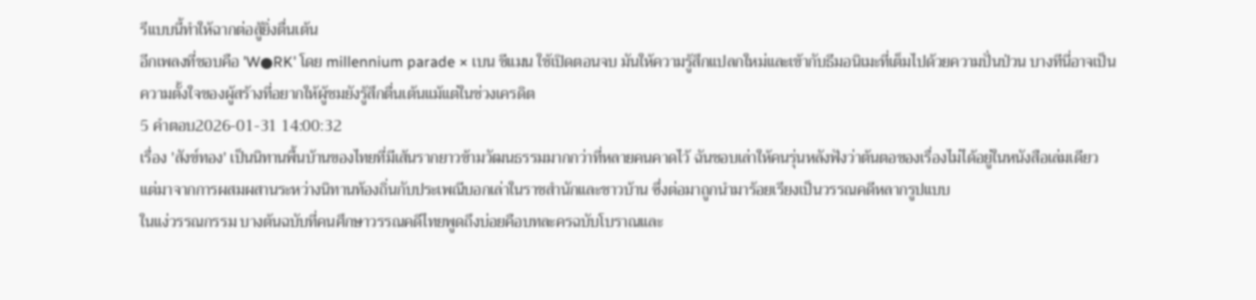รีแบบนี้ทำให้ฉากต่อสู้ยิ่งตื่นเต้น
อีกเพลงที่ชอบคือ 'W●RK' โดย millennium parade × เบน ชีแมน ใช้เปิดตอนจบ มันให้ความรู้สึกแปลกใหม่และเข้ากับธีมอนิเมะที่เต็มไปด้วยความปั่นป่วน บางทีนี่อาจเป็นความตั้งใจของผู้สร้างที่อยากให้ผู้ชมยังรู้สึกตื่นเต้นแม้แต่ในช่วงเครดิต
5 คำตอบ2026-01-31 14:00:32
เรื่อง 'สังข์ทอง' เป็นนิทานพื้นบ้านของไทยที่มีเส้นรากยาวข้ามวัฒนธรรมมากกว่าที่หลายคนคาดไว้ ฉันชอบเล่าให้คนรุ่นหลังฟังว่าต้นตอของเรื่องไม่ได้อยู่ในหนังสือเล่มเดียว แต่มาจากการผสมผสานระหว่างนิทานท้องถิ่นกับประเพณีบอกเล่าในราชสำนักและชาวบ้าน ซึ่งต่อมาถูกนำมาร้อยเรียงเป็นวรรณคดีหลากรูปแบบ
ในแง่วรรณกรรม บางต้นฉบับที่คนศึกษาวรรณคดีไทยพูดถึงบ่อยคือบทละครฉบับโบราณและ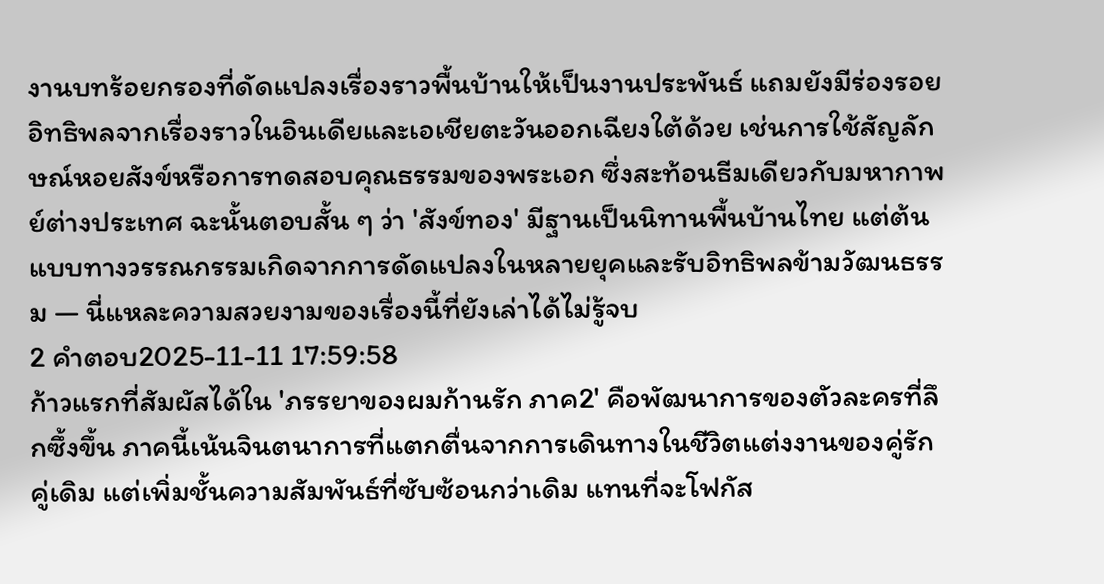งานบทร้อยกรองที่ดัดแปลงเรื่องราวพื้นบ้านให้เป็นงานประพันธ์ แถมยังมีร่องรอยอิทธิพลจากเรื่องราวในอินเดียและเอเชียตะวันออกเฉียงใต้ด้วย เช่นการใช้สัญลักษณ์หอยสังข์หรือการทดสอบคุณธรรมของพระเอก ซึ่งสะท้อนธีมเดียวกับมหากาพย์ต่างประเทศ ฉะนั้นตอบสั้น ๆ ว่า 'สังข์ทอง' มีฐานเป็นนิทานพื้นบ้านไทย แต่ต้นแบบทางวรรณกรรมเกิดจากการดัดแปลงในหลายยุคและรับอิทธิพลข้ามวัฒนธรรม — นี่แหละความสวยงามของเรื่องนี้ที่ยังเล่าได้ไม่รู้จบ
2 คำตอบ2025-11-11 17:59:58
ก้าวแรกที่สัมผัสได้ใน 'ภรรยาของผมก้านรัก ภาค2' คือพัฒนาการของตัวละครที่ลึกซึ้งขึ้น ภาคนี้เน้นจินตนาการที่แตกตื่นจากการเดินทางในชีวิตแต่งงานของคู่รักคู่เดิม แต่เพิ่มชั้นความสัมพันธ์ที่ซับซ้อนกว่าเดิม แทนที่จะโฟกัส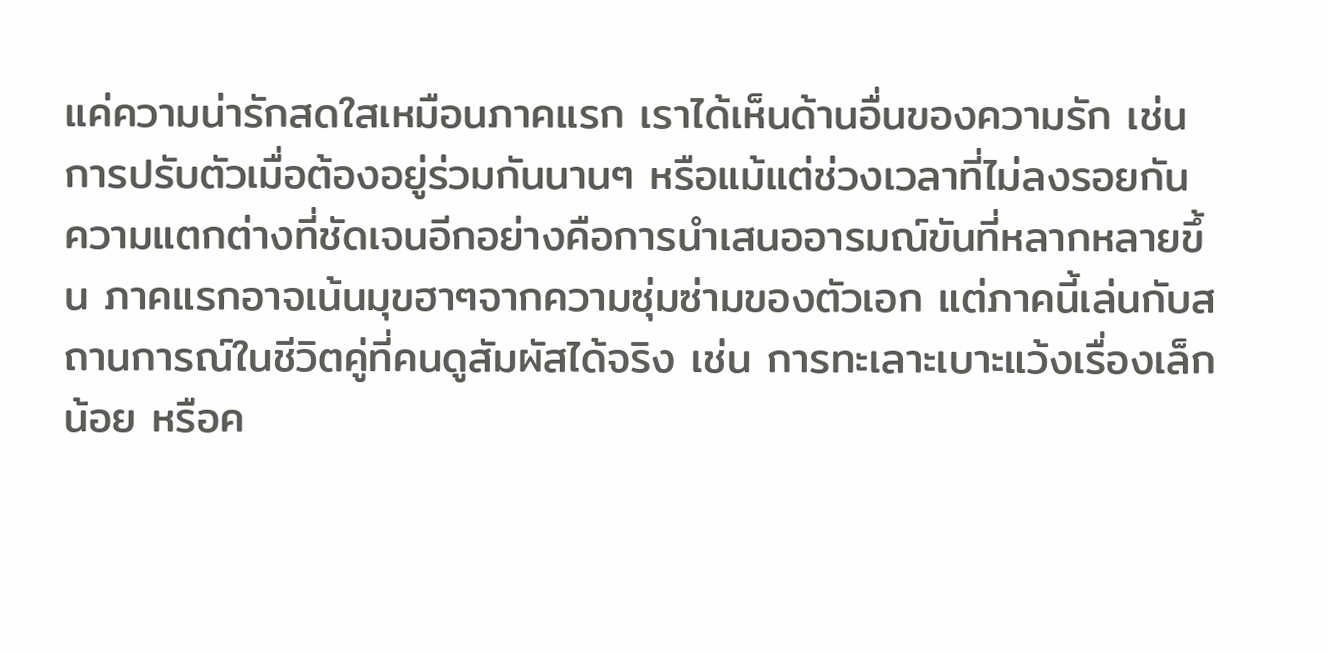แค่ความน่ารักสดใสเหมือนภาคแรก เราได้เห็นด้านอื่นของความรัก เช่น การปรับตัวเมื่อต้องอยู่ร่วมกันนานๆ หรือแม้แต่ช่วงเวลาที่ไม่ลงรอยกัน
ความแตกต่างที่ชัดเจนอีกอย่างคือการนำเสนออารมณ์ขันที่หลากหลายขึ้น ภาคแรกอาจเน้นมุขฮาๆจากความซุ่มซ่ามของตัวเอก แต่ภาคนี้เล่นกับสถานการณ์ในชีวิตคู่ที่คนดูสัมผัสได้จริง เช่น การทะเลาะเบาะแว้งเรื่องเล็กน้อย หรือค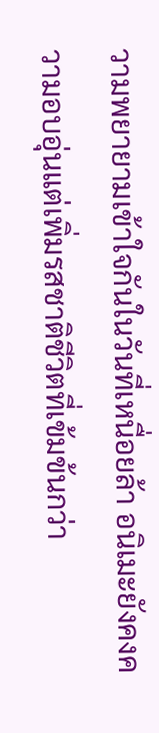วามพยายามเข้าใจกันในวันที่เหนื่อยล้า อนิเมะยังคงความอบอุ่นแต่เพิ่มรสชาติชีวิตที่เข้มข้นกว่า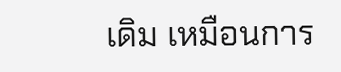เดิม เหมือนการ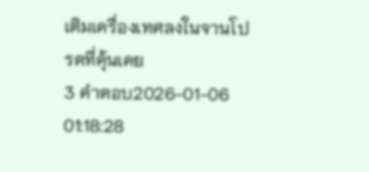เติมเครื่องเทศลงในจานโปรดที่คุ้นเคย
3 คำตอบ2026-01-06 01:18:28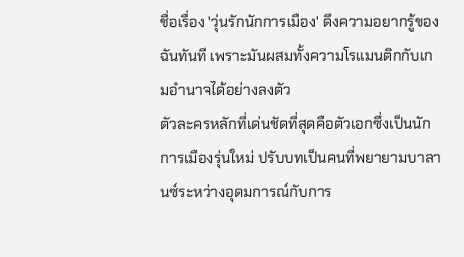ชื่อเรื่อง 'วุ่นรักนักการเมือง' ดึงความอยากรู้ของฉันทันที เพราะมันผสมทั้งความโรแมนติกกับเกมอำนาจได้อย่างลงตัว
ตัวละครหลักที่เด่นชัดที่สุดคือตัวเอกซึ่งเป็นนักการเมืองรุ่นใหม่ ปรับบทเป็นคนที่พยายามบาลานซ์ระหว่างอุดมการณ์กับการ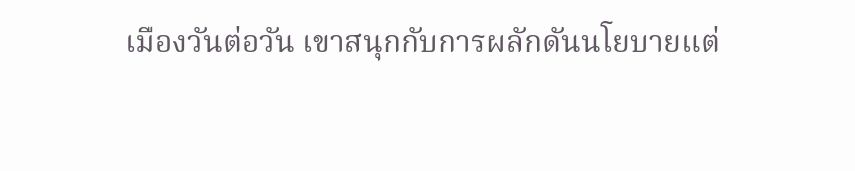เมืองวันต่อวัน เขาสนุกกับการผลักดันนโยบายแต่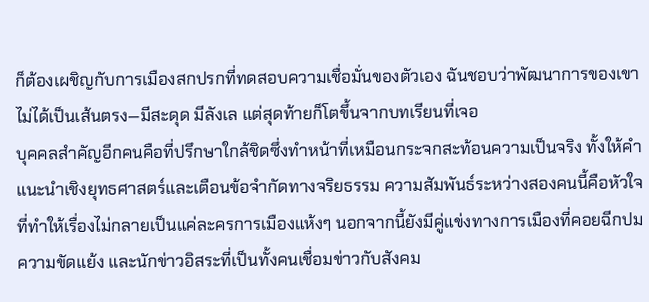ก็ต้องเผชิญกับการเมืองสกปรกที่ทดสอบความเชื่อมั่นของตัวเอง ฉันชอบว่าพัฒนาการของเขาไม่ได้เป็นเส้นตรง—มีสะดุด มีลังเล แต่สุดท้ายก็โตขึ้นจากบทเรียนที่เจอ
บุคคลสำคัญอีกคนคือที่ปรึกษาใกล้ชิดซึ่งทำหน้าที่เหมือนกระจกสะท้อนความเป็นจริง ทั้งให้คำแนะนำเชิงยุทธศาสตร์และเตือนข้อจำกัดทางจริยธรรม ความสัมพันธ์ระหว่างสองคนนี้คือหัวใจที่ทำให้เรื่องไม่กลายเป็นแค่ละครการเมืองแห้งๆ นอกจากนี้ยังมีคู่แข่งทางการเมืองที่คอยฉีกปมความขัดแย้ง และนักข่าวอิสระที่เป็นทั้งคนเชื่อมข่าวกับสังคม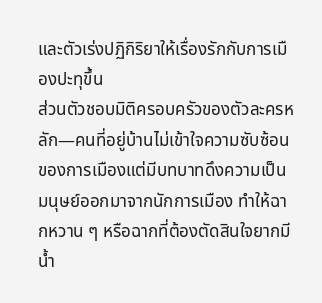และตัวเร่งปฏิกิริยาให้เรื่องรักกับการเมืองปะทุขึ้น
ส่วนตัวชอบมิติครอบครัวของตัวละครหลัก—คนที่อยู่บ้านไม่เข้าใจความซับซ้อนของการเมืองแต่มีบทบาทดึงความเป็นมนุษย์ออกมาจากนักการเมือง ทำให้ฉากหวาน ๆ หรือฉากที่ต้องตัดสินใจยากมีน้ำ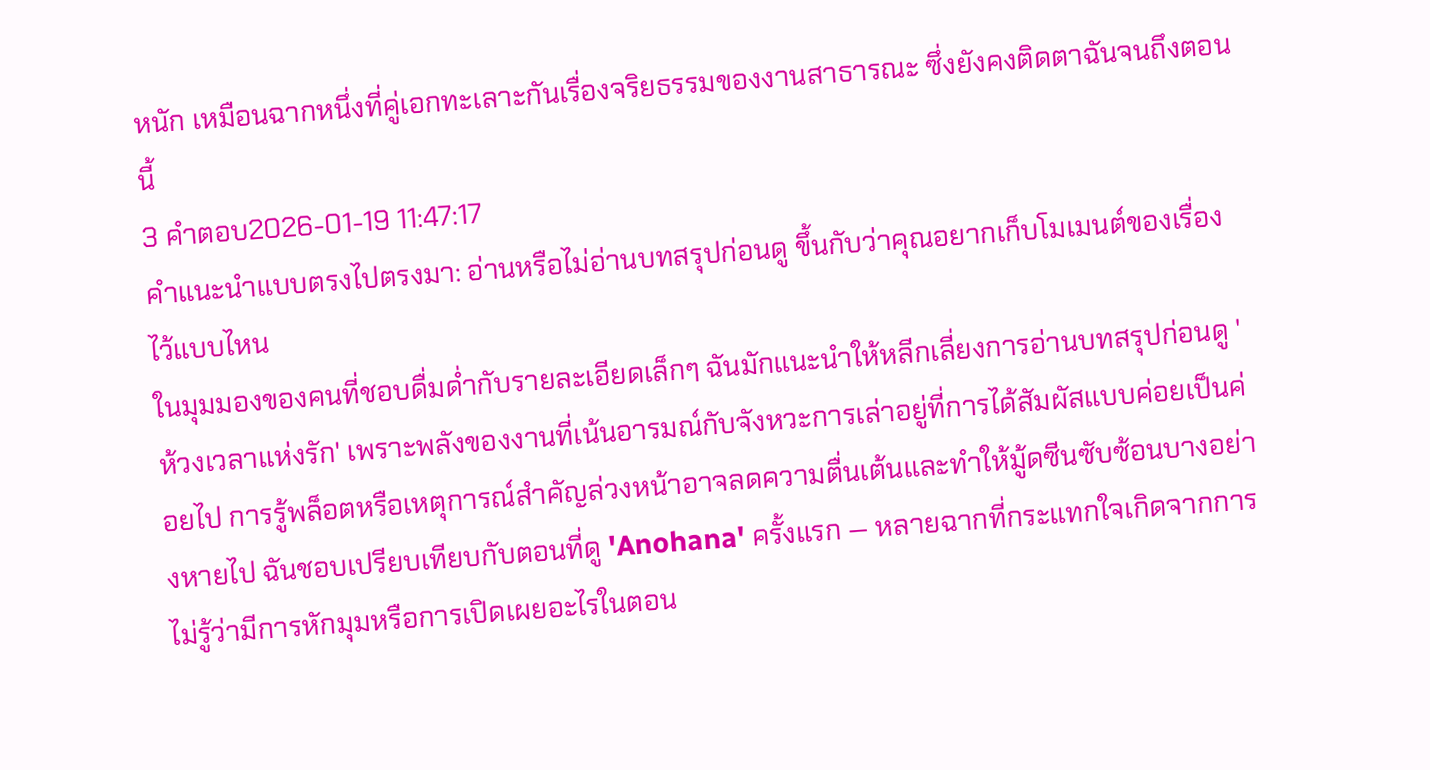หนัก เหมือนฉากหนึ่งที่คู่เอกทะเลาะกันเรื่องจริยธรรมของงานสาธารณะ ซึ่งยังคงติดตาฉันจนถึงตอนนี้
3 คำตอบ2026-01-19 11:47:17
คำแนะนำแบบตรงไปตรงมา: อ่านหรือไม่อ่านบทสรุปก่อนดู ขึ้นกับว่าคุณอยากเก็บโมเมนต์ของเรื่องไว้แบบไหน
ในมุมมองของคนที่ชอบดื่มด่ำกับรายละเอียดเล็กๆ ฉันมักแนะนำให้หลีกเลี่ยงการอ่านบทสรุปก่อนดู 'ห้วงเวลาแห่งรัก' เพราะพลังของงานที่เน้นอารมณ์กับจังหวะการเล่าอยู่ที่การได้สัมผัสแบบค่อยเป็นค่อยไป การรู้พล็อตหรือเหตุการณ์สำคัญล่วงหน้าอาจลดความตื่นเต้นและทำให้มู้ดซีนซับซ้อนบางอย่างหายไป ฉันชอบเปรียบเทียบกับตอนที่ดู 'Anohana' ครั้งแรก — หลายฉากที่กระแทกใจเกิดจากการไม่รู้ว่ามีการหักมุมหรือการเปิดเผยอะไรในตอน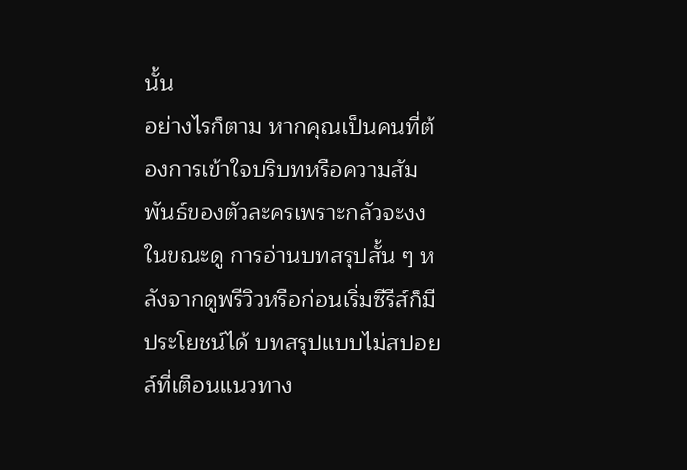นั้น
อย่างไรก็ตาม หากคุณเป็นคนที่ต้องการเข้าใจบริบทหรือความสัมพันธ์ของตัวละครเพราะกลัวจะงงในขณะดู การอ่านบทสรุปสั้น ๆ หลังจากดูพรีวิวหรือก่อนเริ่มซีรีส์ก็มีประโยชน์ได้ บทสรุปแบบไม่สปอยล์ที่เตือนแนวทาง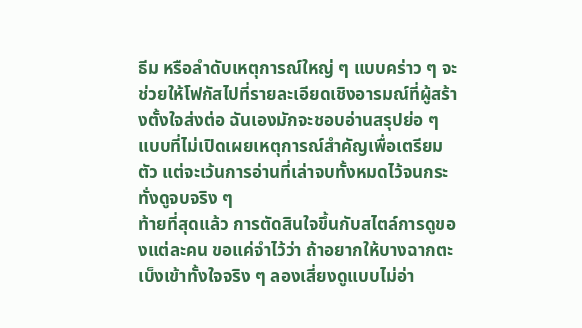ธีม หรือลำดับเหตุการณ์ใหญ่ ๆ แบบคร่าว ๆ จะช่วยให้โฟกัสไปที่รายละเอียดเชิงอารมณ์ที่ผู้สร้างตั้งใจส่งต่อ ฉันเองมักจะชอบอ่านสรุปย่อ ๆ แบบที่ไม่เปิดเผยเหตุการณ์สำคัญเพื่อเตรียมตัว แต่จะเว้นการอ่านที่เล่าจบทั้งหมดไว้จนกระทั่งดูจบจริง ๆ
ท้ายที่สุดแล้ว การตัดสินใจขึ้นกับสไตล์การดูของแต่ละคน ขอแค่จำไว้ว่า ถ้าอยากให้บางฉากตะเบ็งเข้าทั้งใจจริง ๆ ลองเสี่ยงดูแบบไม่อ่า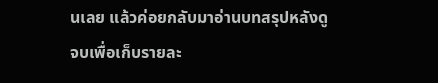นเลย แล้วค่อยกลับมาอ่านบทสรุปหลังดูจบเพื่อเก็บรายละ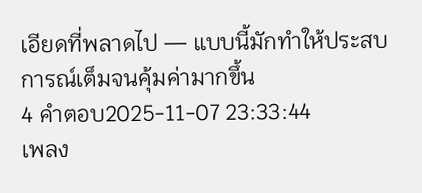เอียดที่พลาดไป — แบบนี้มักทำให้ประสบการณ์เต็มจนคุ้มค่ามากขึ้น
4 คำตอบ2025-11-07 23:33:44
เพลง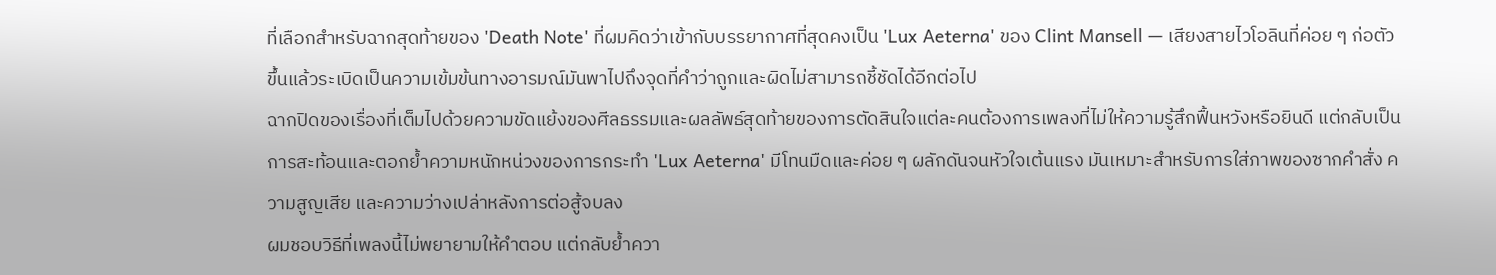ที่เลือกสำหรับฉากสุดท้ายของ 'Death Note' ที่ผมคิดว่าเข้ากับบรรยากาศที่สุดคงเป็น 'Lux Aeterna' ของ Clint Mansell — เสียงสายไวโอลินที่ค่อย ๆ ก่อตัวขึ้นแล้วระเบิดเป็นความเข้มข้นทางอารมณ์มันพาไปถึงจุดที่คำว่าถูกและผิดไม่สามารถชี้ชัดได้อีกต่อไป
ฉากปิดของเรื่องที่เต็มไปด้วยความขัดแย้งของศีลธรรมและผลลัพธ์สุดท้ายของการตัดสินใจแต่ละคนต้องการเพลงที่ไม่ให้ความรู้สึกฟื้นหวังหรือยินดี แต่กลับเป็นการสะท้อนและตอกย้ำความหนักหน่วงของการกระทำ 'Lux Aeterna' มีโทนมืดและค่อย ๆ ผลักดันจนหัวใจเต้นแรง มันเหมาะสำหรับการใส่ภาพของซากคำสั่ง ความสูญเสีย และความว่างเปล่าหลังการต่อสู้จบลง
ผมชอบวิธีที่เพลงนี้ไม่พยายามให้คำตอบ แต่กลับย้ำควา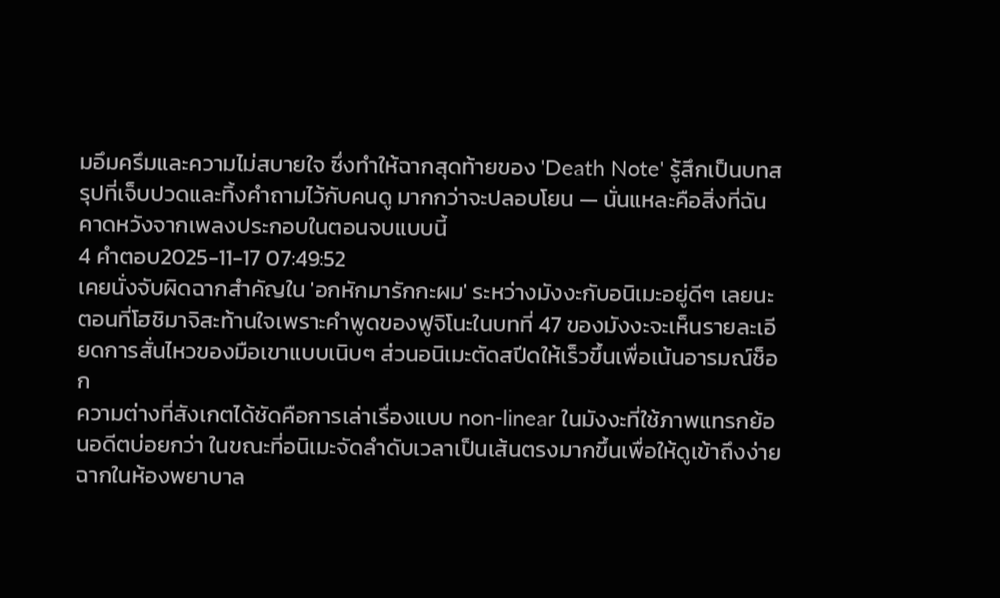มอึมครึมและความไม่สบายใจ ซึ่งทำให้ฉากสุดท้ายของ 'Death Note' รู้สึกเป็นบทสรุปที่เจ็บปวดและทิ้งคำถามไว้กับคนดู มากกว่าจะปลอบโยน — นั่นแหละคือสิ่งที่ฉันคาดหวังจากเพลงประกอบในตอนจบแบบนี้
4 คำตอบ2025-11-17 07:49:52
เคยนั่งจับผิดฉากสำคัญใน 'อกหักมารักกะผม' ระหว่างมังงะกับอนิเมะอยู่ดีๆ เลยนะ ตอนที่โฮชิมาจิสะท้านใจเพราะคำพูดของฟูจิโนะในบทที่ 47 ของมังงะจะเห็นรายละเอียดการสั่นไหวของมือเขาแบบเนิบๆ ส่วนอนิเมะตัดสปีดให้เร็วขึ้นเพื่อเน้นอารมณ์ช็อก
ความต่างที่สังเกตได้ชัดคือการเล่าเรื่องแบบ non-linear ในมังงะที่ใช้ภาพแทรกย้อนอดีตบ่อยกว่า ในขณะที่อนิเมะจัดลำดับเวลาเป็นเส้นตรงมากขึ้นเพื่อให้ดูเข้าถึงง่าย ฉากในห้องพยาบาล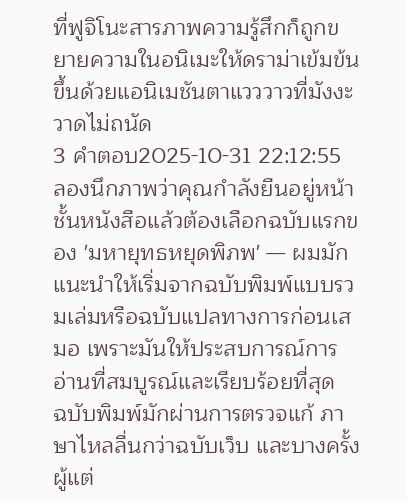ที่ฟูจิโนะสารภาพความรู้สึกก็ถูกขยายความในอนิเมะให้ดราม่าเข้มข้นขึ้นด้วยแอนิเมชันตาแวววาวที่มังงะวาดไม่ถนัด
3 คำตอบ2025-10-31 22:12:55
ลองนึกภาพว่าคุณกำลังยืนอยู่หน้าชั้นหนังสือแล้วต้องเลือกฉบับแรกของ 'มหายุทธหยุดพิภพ' — ผมมักแนะนำให้เริ่มจากฉบับพิมพ์แบบรวมเล่มหรือฉบับแปลทางการก่อนเสมอ เพราะมันให้ประสบการณ์การอ่านที่สมบูรณ์และเรียบร้อยที่สุด
ฉบับพิมพ์มักผ่านการตรวจแก้ ภาษาไหลลื่นกว่าฉบับเว็บ และบางครั้งผู้แต่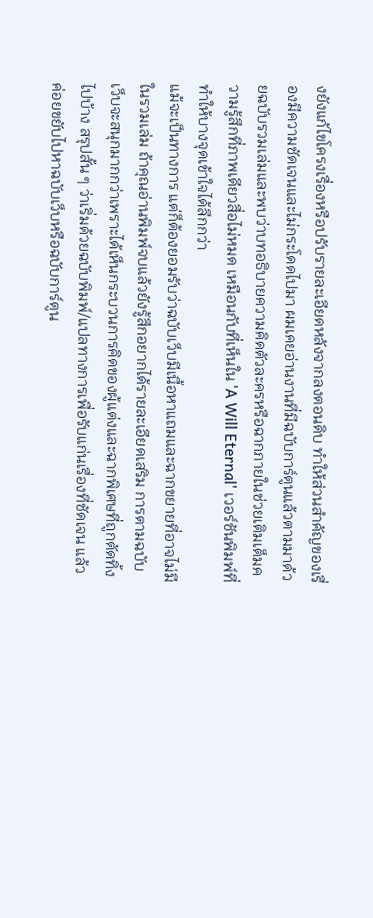งยังแก้ไขโครงเรื่องหรือปรับรายละเอียดหลังจากลงตอนดิบ ทำให้ส่วนสำคัญของเรื่องมีความชัดเจนและไม่กระโดดไปมา ผมเคยอ่านงานที่มีฉบับการ์ตูนแล้วตามมาด้วยฉบับรวมเล่มและพบว่าบทอธิบายความคิดตัวละครหรือฉากภายในช่วยเติมเต็มความรู้สึกที่ภาพเดียวสื่อไม่หมด เหมือนกับที่เห็นใน 'A Will Eternal' เวอร์ชันพิมพ์ที่ทำให้บางจุดเข้าใจได้ลึกกว่า
แม้จะเป็นทางการ แต่ก็ต้องยอมรับว่าฉบับเว็บมีเนื้อหาแถมและฉากขยายที่อาจไม่มีในรวมเล่ม ถ้าคุณอ่านพิมพ์จบแล้วยังรู้สึกอยากได้รายละเอียดเสริม การตามฉบับเว็บจะสนุกมากกว่าเพราะได้เห็นกระบวนการคิดของผู้แต่งและฉากพิเศษที่ถูกตัดทิ้งไปบ้าง สรุปสั้น ๆ ว่าเริ่มด้วยฉบับพิมพ์/แปลทางการเพื่อรับแก่นเรื่องที่ชัดเจน แล้วค่อยขยับไปหาฉบับเว็บหรือฉบับการ์ตูน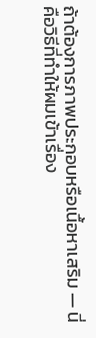ถ้าต้องการภาพประกอบหรือเนื้อหาเสริม — นี่คือวิธีที่ทำให้ผมเข้าเรื่อง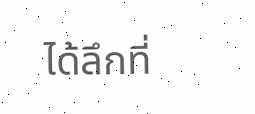ได้ลึกที่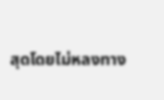สุดโดยไม่หลงทาง